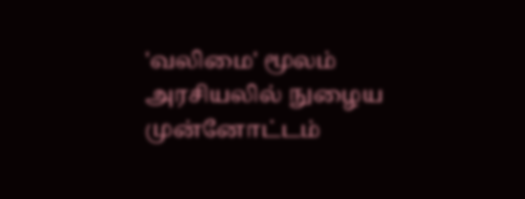'வலிமை' மூலம் அரசியலில் நுழைய முன்னோட்டம்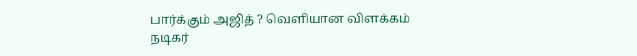பார்க்கும் அஜித் ? வெளியான விளக்கம்
நடிகர்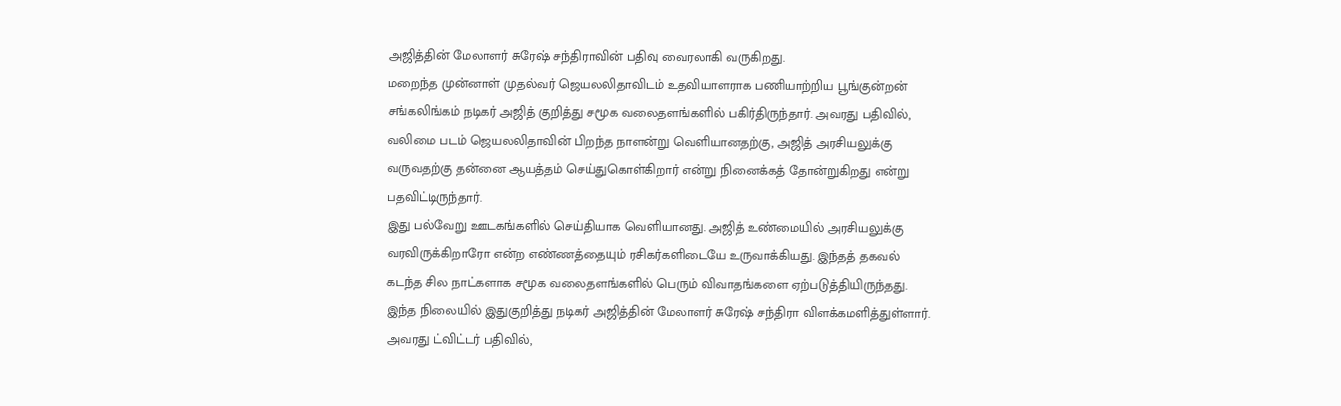அஜித்தின் மேலாளர் சுரேஷ் சந்திராவின் பதிவு வைரலாகி வருகிறது.
மறைந்த முன்னாள் முதல்வர் ஜெயலலிதாவிடம் உதவியாளராக பணியாற்றிய பூங்குன்றன் சங்கலிங்கம் நடிகர் அஜித் குறித்து சமூக வலைதளங்களில் பகிர்திருந்தார். அவரது பதிவில், வலிமை படம் ஜெயலலிதாவின் பிறந்த நாளன்று வெளியானதற்கு, அஜித் அரசியலுக்கு வருவதற்கு தன்னை ஆயத்தம் செய்துகொள்கிறார் என்று நினைக்கத் தோன்றுகிறது என்று பதவிட்டிருந்தார்.
இது பல்வேறு ஊடகங்களில் செய்தியாக வெளியானது. அஜித் உண்மையில் அரசியலுக்கு வரவிருக்கிறாரோ என்ற எண்ணத்தையும் ரசிகர்களிடையே உருவாக்கியது. இந்தத் தகவல் கடந்த சில நாட்களாக சமூக வலைதளங்களில் பெரும் விவாதங்களை ஏற்படுத்தியிருந்தது.
இந்த நிலையில் இதுகுறித்து நடிகர் அஜித்தின் மேலாளர் சுரேஷ் சந்திரா விளக்கமளித்துள்ளார். அவரது ட்விட்டர் பதிவில்,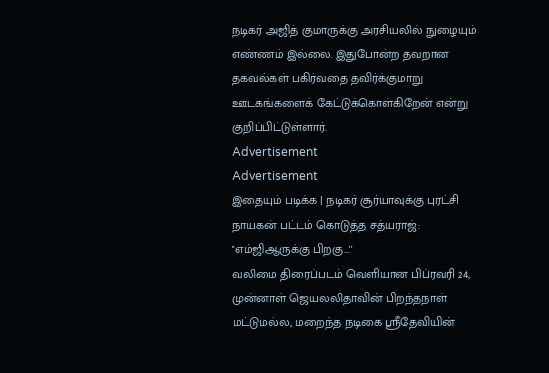நடிகர் அஜித் குமாருக்கு அரசியலில் நுழையும் எண்ணம் இல்லை. இதுபோன்ற தவறான தகவல்கள் பகிர்வதை தவிர்க்குமாறு ஊடகங்களைக் கேட்டுக்கொள்கிறேன் என்று குறிப்பிட்டுள்ளார்.
Advertisement
Advertisement
இதையும் படிக்க | நடிகர் சூர்யாவுக்கு புரட்சி நாயகன் பட்டம் கொடுத்த சத்யராஜ்: ''எம்ஜிஆருக்கு பிறகு...''
வலிமை திரைப்படம் வெளியான பிப்ரவரி 24, முன்னாள் ஜெயலலிதாவின் பிறந்தநாள் மட்டுமல்ல, மறைந்த நடிகை ஸ்ரீதேவியின்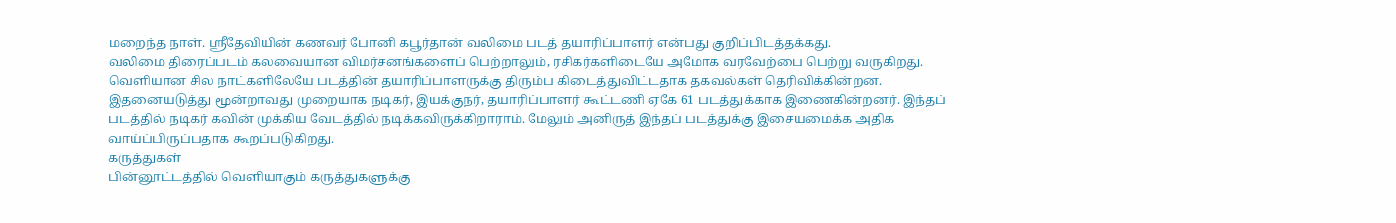மறைந்த நாள். ஸ்ரீதேவியின் கணவர் போனி கபூர்தான் வலிமை படத் தயாரிப்பாளர் என்பது குறிப்பிடத்தக்கது.
வலிமை திரைப்படம் கலவையான விமர்சனங்களைப் பெற்றாலும், ரசிகர்களிடையே அமோக வரவேற்பை பெற்று வருகிறது. வெளியான சில நாட்களிலேயே படத்தின் தயாரிப்பாளருக்கு திரும்ப கிடைத்துவிட்டதாக தகவல்கள் தெரிவிக்கின்றன.
இதனையடுத்து மூன்றாவது முறையாக நடிகர், இயக்குநர், தயாரிப்பாளர் கூட்டணி ஏகே 61 படத்துக்காக இணைகின்றனர். இந்தப் படத்தில் நடிகர் கவின் முக்கிய வேடத்தில் நடிக்கவிருக்கிறாராம். மேலும் அனிருத் இந்தப் படத்துக்கு இசையமைக்க அதிக வாய்ப்பிருப்பதாக கூறப்படுகிறது.
கருத்துகள்
பின்னூட்டத்தில் வெளியாகும் கருத்துகளுக்கு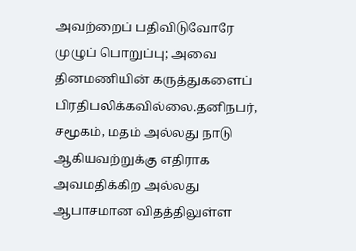அவற்றைப் பதிவிடுவோரே முழுப் பொறுப்பு; அவை தினமணியின் கருத்துகளைப் பிரதிபலிக்கவில்லை.தனிநபர், சமூகம், மதம் அல்லது நாடு ஆகியவற்றுக்கு எதிராக அவமதிக்கிற அல்லது ஆபாசமான விதத்திலுள்ள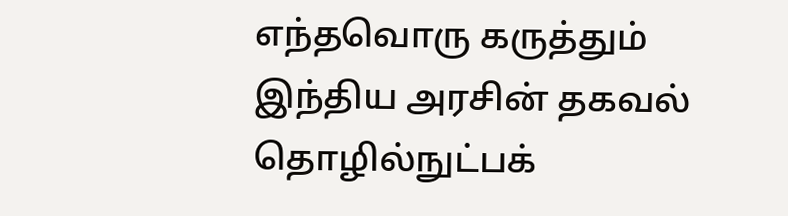எந்தவொரு கருத்தும் இந்திய அரசின் தகவல் தொழில்நுட்பக்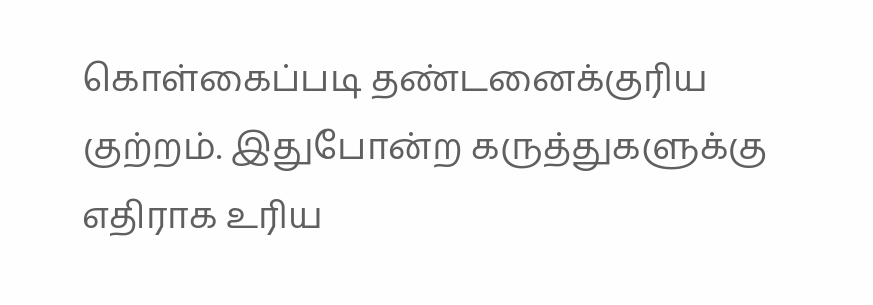கொள்கைப்படி தண்டனைக்குரிய குற்றம். இதுபோன்ற கருத்துகளுக்கு எதிராக உரிய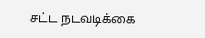சட்ட நடவடிக்கை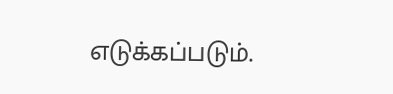எடுக்கப்படும்.